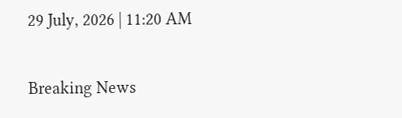29 July, 2026 | 11:20 AM

Breaking News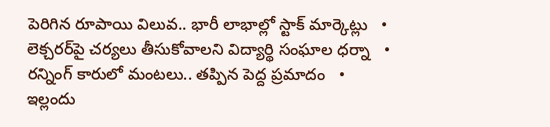పెరిగిన రూపాయి విలువ.. భారీ లాభాల్లో స్టాక్ మార్కెట్లు   •   లెక్చరర్‌పై చర్యలు తీసుకోవాలని విద్యార్థి సంఘాల ధర్నా   •   రన్నింగ్ కారులో మంటలు.. తప్పిన పెద్ద ప్రమాదం   •   ఇల్లందు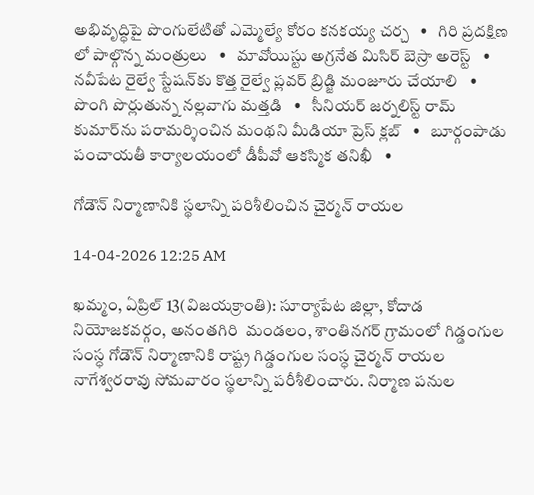అభివృద్ధిపై పొంగులేటితో ఎమ్మెల్యే కోరం కనకయ్య చర్చ   •   గిరి ప్రదక్షిణ లో పాల్గొన్న మంత్రులు   •   మావోయిస్టు అగ్రనేత మిసిర్ బెస్రా అరెస్ట్   •   నవీపేట రైల్వే స్టేషన్‌కు కొత్త రైల్వే ప్లవర్ బ్రిడ్జి మంజూరు చేయాలి   •   పొంగి పొర్లుతున్న నల్లవాగు మత్తడి   •   సీనియర్ జర్నలిస్ట్ రామ్‌ కుమార్‌ను పరామర్శించిన మంథని మీడియా ప్రెస్ క్లబ్   •   బూర్గంపాడు పంచాయతీ కార్యాలయంలో డీపీవో ఆకస్మిక తనిఖీ   •

గోడౌన్ నిర్మాణానికి స్థలాన్ని పరిశీలించిన చైర్మన్ రాయల

14-04-2026 12:25 AM

ఖమ్మం, ఏప్రిల్ 13(విజయక్రాంతి): సూర్యాపేట జిల్లా, కోదాడ నియోజకవర్గం, అనంతగిరి  మండలం, శాంతినగర్ గ్రామంలో గిడ్డంగుల సంస్ధ గోడౌన్ నిర్మాణానికి రాష్ట్ర గిడ్డంగుల సంస్ధ చైర్మన్ రాయల నాగేశ్వరరావు సోమవారం స్థలాన్ని పరీశీలించారు. నిర్మాణ పనుల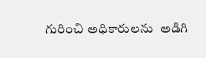గురించి అధికారులను  అడిగి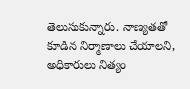తెలుసుకున్నారు. నాణ్యతతో కూడిన నిర్మాణాలు చేయాలని, అధికారులు నిత్యం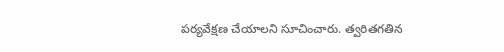పర్యవేక్షణ చేయాలని సూచించారు. త్వరితగతిన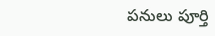పనులు పూర్తి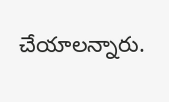చేయాలన్నారు.